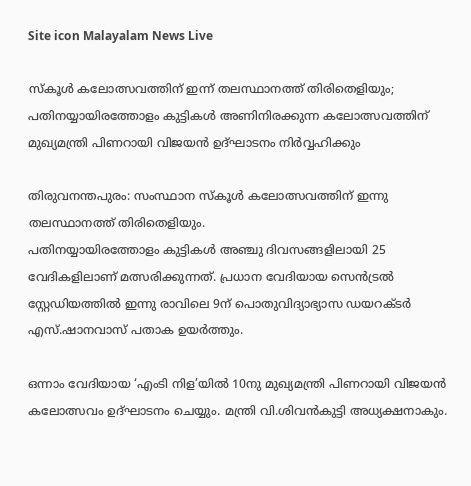Site icon Malayalam News Live

സ്‌കൂള്‍ കലോത്സവത്തിന് ഇന്ന് തലസ്ഥാനത്ത് തിരിതെളിയും; പതിനയ്യായിരത്തോളം കുട്ടികള്‍ അണിനിരക്കുന്ന കലോത്സവത്തിന് മുഖ്യമന്ത്രി പിണറായി വിജയന്‍ ഉദ്ഘാടനം നിര്‍വ്വഹിക്കും

തിരുവനന്തപുരം: സംസ്ഥാന സ്‌കൂള്‍ കലോത്സവത്തിന് ഇന്നു തലസ്ഥാനത്ത് തിരിതെളിയും.
പതിനയ്യായിരത്തോളം കുട്ടികള്‍ അഞ്ചു ദിവസങ്ങളിലായി 25 വേദികളിലാണ് മത്സരിക്കുന്നത്. പ്രധാന വേദിയായ സെന്‍ട്രല്‍ സ്റ്റേഡിയത്തില്‍ ഇന്നു രാവിലെ 9ന് പൊതുവിദ്യാഭ്യാസ ഡയറക്ടര്‍ എസ്.ഷാനവാസ് പതാക ഉയര്‍ത്തും.

ഒന്നാം വേദിയായ ‘എംടി നിള’യില്‍ 10നു മുഖ്യമന്ത്രി പിണറായി വിജയന്‍ കലോത്സവം ഉദ്ഘാടനം ചെയ്യും. മന്ത്രി വി.ശിവന്‍കുട്ടി അധ്യക്ഷനാകും.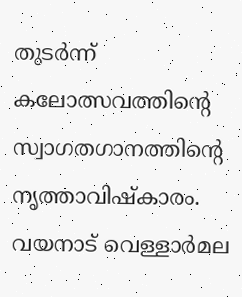തുടര്‍ന്ന് കലോത്സവത്തിന്റെ സ്വാഗതഗാനത്തിന്റെ നൃത്താവിഷ്‌കാരം. വയനാട് വെള്ളാര്‍മല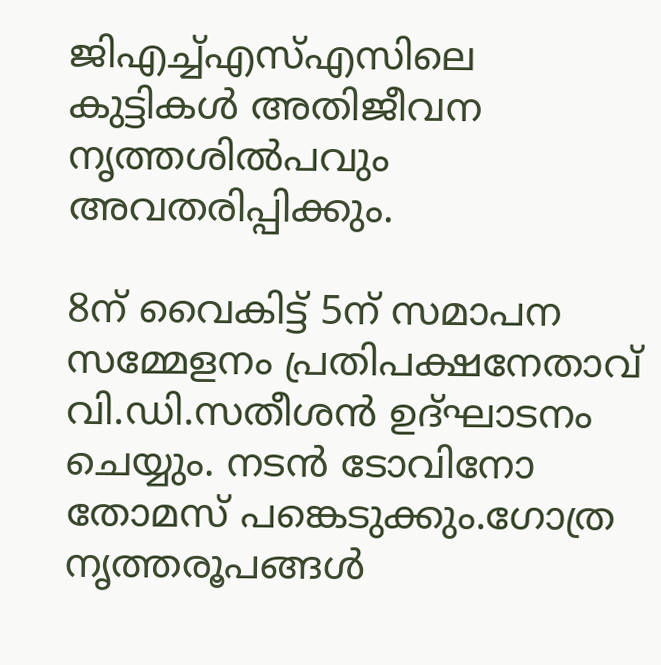ജിഎച്ച്‌എസ്‌എസിലെ കുട്ടികള്‍ അതിജീവന നൃത്തശില്‍പവും അവതരിപ്പിക്കും.

8ന് വൈകിട്ട് 5ന് സമാപന സമ്മേളനം പ്രതിപക്ഷനേതാവ് വി.ഡി.സതീശന്‍ ഉദ്ഘാടനം ചെയ്യും. നടന്‍ ടോവിനോ തോമസ് പങ്കെടുക്കും.ഗോത്ര നൃത്തരൂപങ്ങള്‍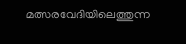മത്സരവേദിയിലെത്തുന്ന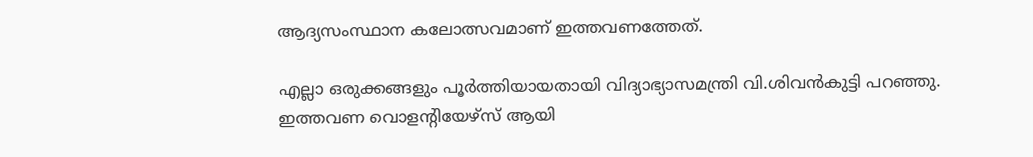ആദ്യസംസ്ഥാന കലോത്സവമാണ് ഇത്തവണത്തേത്.

എല്ലാ ഒരുക്കങ്ങളും പൂര്‍ത്തിയായതായി വിദ്യാഭ്യാസമന്ത്രി വി.ശിവന്‍കുട്ടി പറഞ്ഞു. ഇത്തവണ വൊളന്റിയേഴ്സ് ആയി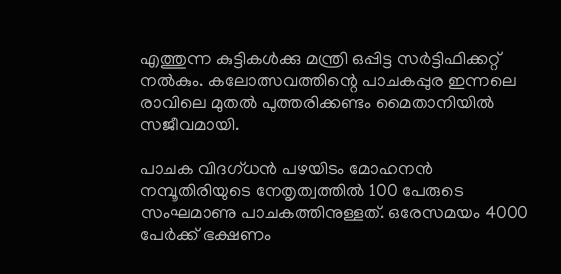എത്തുന്ന കുട്ടികള്‍ക്കു മന്ത്രി ഒപ്പിട്ട സര്‍ട്ടിഫിക്കറ്റ് നല്‍കും. കലോത്സവത്തിന്റെ പാചകപ്പുര ഇന്നലെ രാവിലെ മുതല്‍ പുത്തരിക്കണ്ടം മൈതാനിയില്‍ സജീവമായി.

പാചക വിദഗ്ധന്‍ പഴയിടം മോഹനന്‍ നമ്പൂതിരിയുടെ നേതൃത്വത്തില്‍ 100 പേരുടെ സംഘമാണു പാചകത്തിനുള്ളത്. ഒരേസമയം 4000 പേര്‍ക്ക് ഭക്ഷണം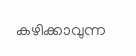കഴിക്കാവുന്ന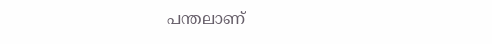പന്തലാണ്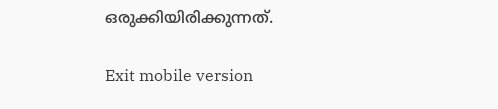ഒരുക്കിയിരിക്കുന്നത്.

Exit mobile version